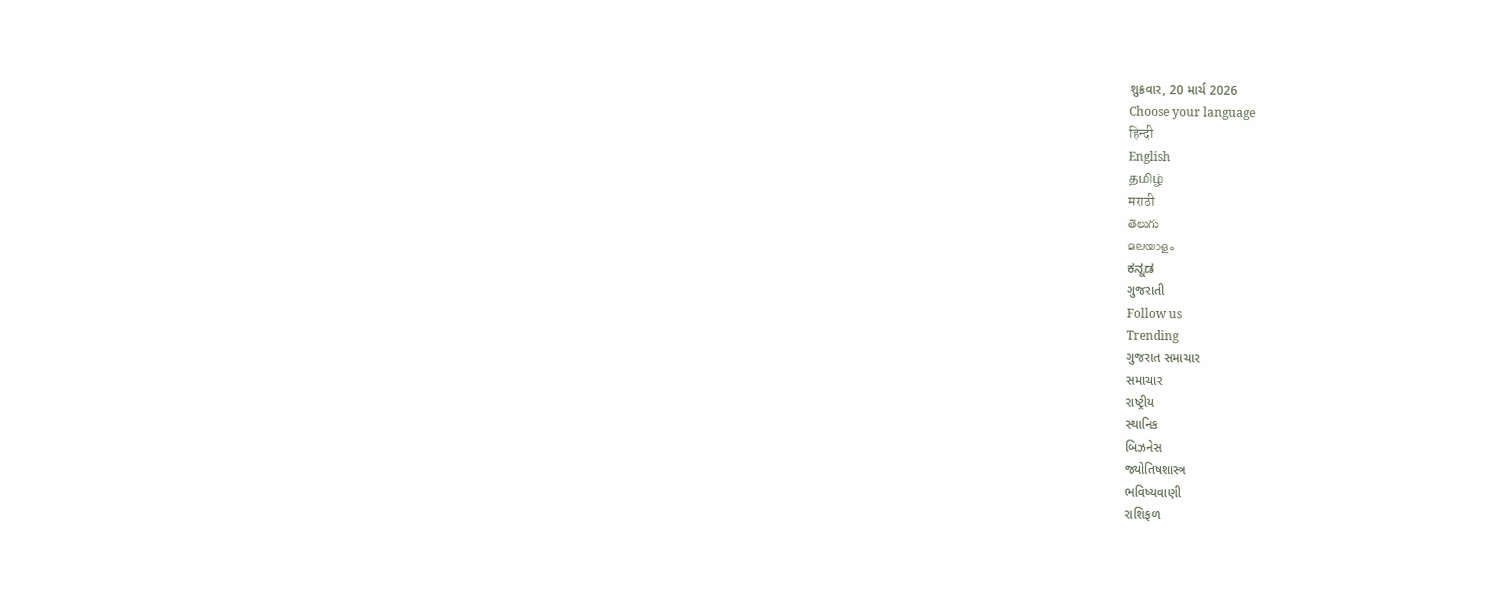શુક્રવાર, 20 માર્ચ 2026
Choose your language
हिन्दी
English
தமிழ்
मराठी
తెలుగు
മലയാളം
ಕನ್ನಡ
ગુજરાતી
Follow us
Trending
ગુજરાત સમાચાર
સમાચાર
રાષ્ટ્રીય
સ્થાનિક
બિઝનેસ
જ્યોતિષશાસ્ત્ર
ભવિષ્યવાણી
રાશિફળ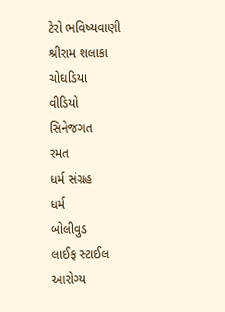ટેરો ભવિષ્યવાણી
શ્રીરામ શલાકા
ચોઘડિયા
વીડિયો
સિનેજગત
રમત
ધર્મ સંગ્રહ
ધર્મ
બોલીવુડ
લાઈફ સ્ટાઈલ
આરોગ્ય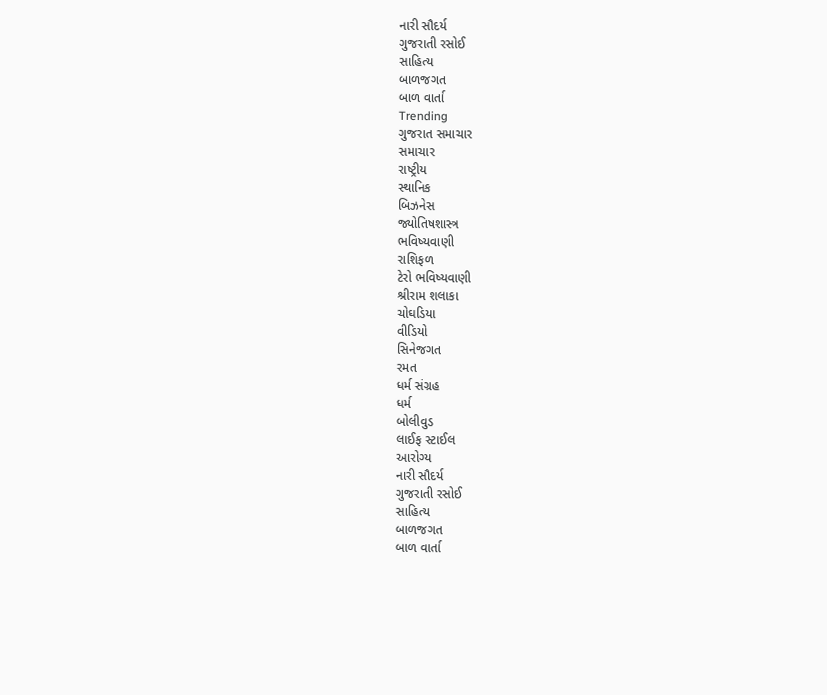નારી સૌદર્ય
ગુજરાતી રસોઈ
સાહિત્ય
બાળજગત
બાળ વાર્તા
Trending
ગુજરાત સમાચાર
સમાચાર
રાષ્ટ્રીય
સ્થાનિક
બિઝનેસ
જ્યોતિષશાસ્ત્ર
ભવિષ્યવાણી
રાશિફળ
ટેરો ભવિષ્યવાણી
શ્રીરામ શલાકા
ચોઘડિયા
વીડિયો
સિનેજગત
રમત
ધર્મ સંગ્રહ
ધર્મ
બોલીવુડ
લાઈફ સ્ટાઈલ
આરોગ્ય
નારી સૌદર્ય
ગુજરાતી રસોઈ
સાહિત્ય
બાળજગત
બાળ વાર્તા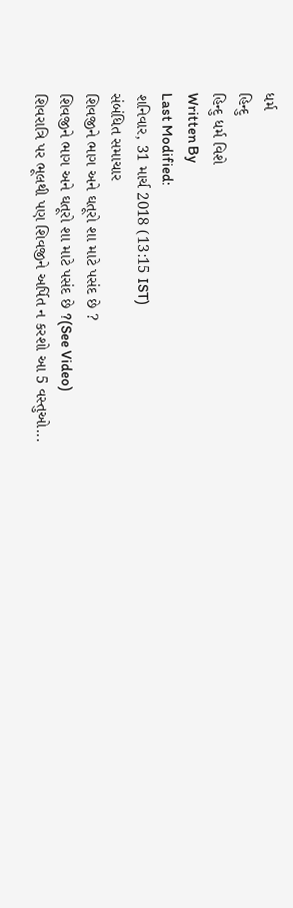ધર્મ
હિન્દુ
હિન્દુ ધર્મ વિશે
Written By
Last Modified:
શનિવાર, 31 માર્ચ 2018 (13:15 IST)
સંબંધિત સમાચાર
શિવજીને ભાગ અને ઘતૂરો શા માટે પસંદ છે ?
શિવજીને ભાગ અને ઘતૂરો શા માટે પસંદ છે ?(See Video)
શિવરાત્રિ પર ભૂલથી પણ શિવજીને અર્પિત ન કરશો આ 5 વસ્તુઓ...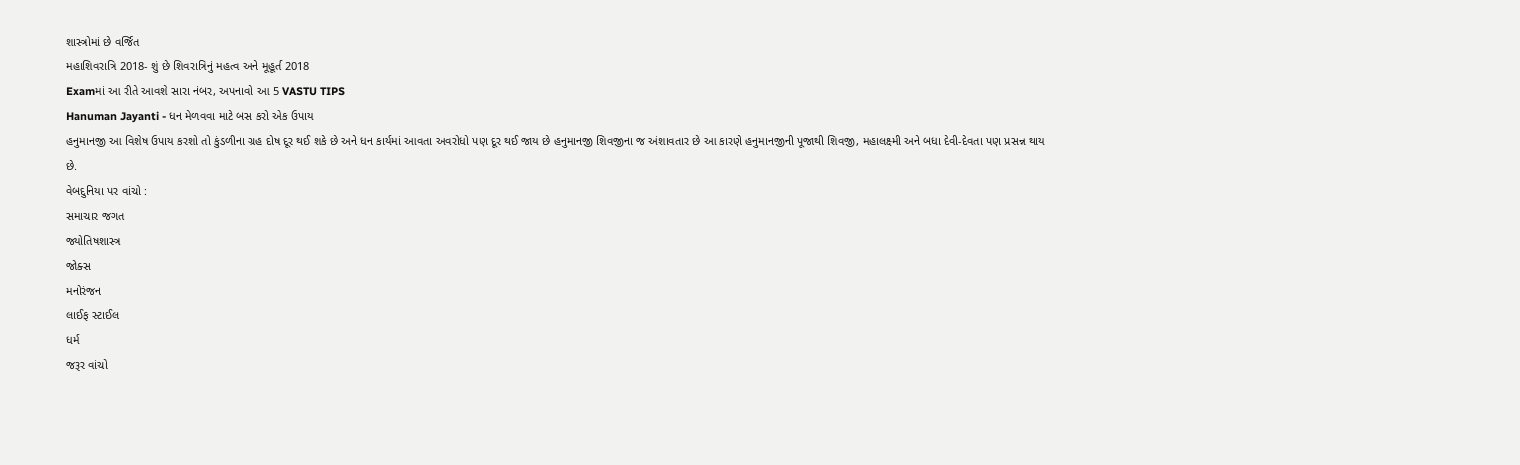શાસ્ત્રોમાં છે વર્જિત
મહાશિવરાત્રિ 2018- શું છે શિવરાત્રિનું મહત્વ અને મૂહૂર્ત 2018
Examમાં આ રીતે આવશે સારા નંબર, અપનાવો આ 5 VASTU TIPS
Hanuman Jayanti - ધન મેળવવા માટે બસ કરો એક ઉપાય
હનુમાનજી આ વિશેષ ઉપાય કરશો તો કુંડળીના ગ્રહ દોષ દૂર થઈ શકે છે અને ધન કાર્યમાં આવતા અવરોધો પણ દૂર થઈ જાય છે હનુમાનજી શિવજીના જ અંશાવતાર છે આ કારણે હનુમાનજીની પૂજાથી શિવજી, મહાલક્ષ્મી અને બધા દેવી-દેવતા પણ પ્રસન્ન થાય છે.
વેબદુનિયા પર વાંચો :
સમાચાર જગત
જ્યોતિષશાસ્ત્ર
જોક્સ
મનોરંજન
લાઈફ સ્ટાઈલ
ધર્મ
જરૂર વાંચો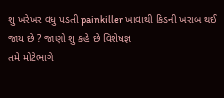શુ ખરેખર વધુ પડતી painkiller ખાવાથી કિડની ખરાબ થઈ જાય છે ? જાણો શુ કહે છે વિશેષજ્ઞ
તમે મોટેભાગે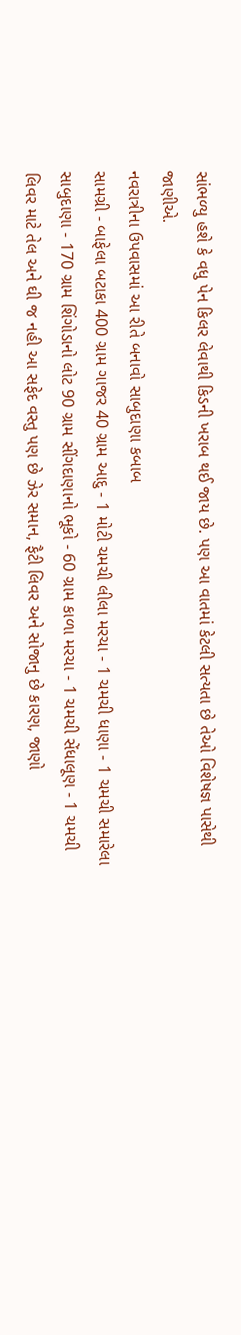સાંભળ્યુ હશે કે વધુ પેન કિલર લેવાથી કિડની ખરાબ થઈ જાય છે. પણ આ વાતમાં કેટલી સત્યતા છે તેઓ વિશેષજ્ઞ પાસેથી જાણીએ.
નવરાત્રીના ઉપવાસમાં આ રીતે બનાવો સાબુદાણા કબાબ
સામગ્રી - બાફેલા બટાકા 400 ગ્રામ ગાજર 40 ગ્રામ આદુ - 1 મોટી ચમચી લીલા મરચા - 1 ચમચી ધાણા - 1 ચમચી સમારેલા સાબુદાણા - 170 ગ્રામ શિંગોડાનો લોટ 90 ગ્રામ સીંગદાણાનો ભૂકો - 60 ગ્રામ કાળા મરચા - 1 ચમચી સેંધાલૂણ - 1 ચમચી
લિવર માટે તેલ અને ઘી જ નહી આ સફેદ વસ્તુ પણ છે ઝેર સમાન, ફૈટી લિવર અને સોજાનુ છે કારણ, જાણો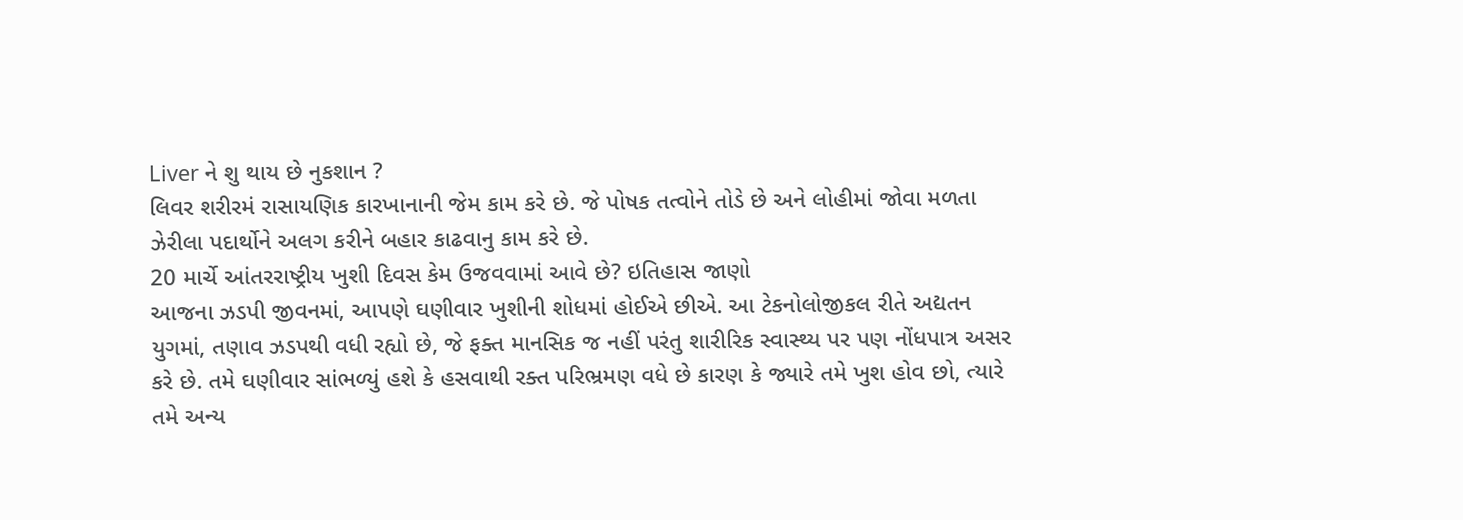Liver ને શુ થાય છે નુકશાન ?
લિવર શરીરમં રાસાયણિક કારખાનાની જેમ કામ કરે છે. જે પોષક તત્વોને તોડે છે અને લોહીમાં જોવા મળતા ઝેરીલા પદાર્થોને અલગ કરીને બહાર કાઢવાનુ કામ કરે છે.
20 માર્ચે આંતરરાષ્ટ્રીય ખુશી દિવસ કેમ ઉજવવામાં આવે છે? ઇતિહાસ જાણો
આજના ઝડપી જીવનમાં, આપણે ઘણીવાર ખુશીની શોધમાં હોઈએ છીએ. આ ટેકનોલોજીકલ રીતે અદ્યતન યુગમાં, તણાવ ઝડપથી વધી રહ્યો છે, જે ફક્ત માનસિક જ નહીં પરંતુ શારીરિક સ્વાસ્થ્ય પર પણ નોંધપાત્ર અસર કરે છે. તમે ઘણીવાર સાંભળ્યું હશે કે હસવાથી રક્ત પરિભ્રમણ વધે છે કારણ કે જ્યારે તમે ખુશ હોવ છો, ત્યારે તમે અન્ય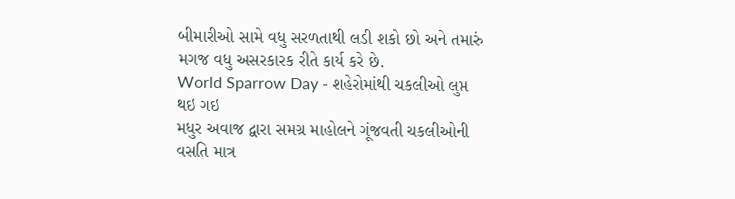બીમારીઓ સામે વધુ સરળતાથી લડી શકો છો અને તમારું મગજ વધુ અસરકારક રીતે કાર્ય કરે છે.
World Sparrow Day - શહેરોમાંથી ચકલીઓ લુપ્ત થઇ ગઇ
મધુર અવાજ દ્વારા સમગ્ર માહોલને ગૂંજવતી ચકલીઓની વસતિ માત્ર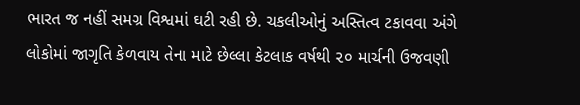ભારત જ નહીં સમગ્ર વિશ્વમાં ઘટી રહી છે. ચકલીઓનું અસ્તિત્વ ટકાવવા અંગે લોકોમાં જાગૃતિ કેળવાય તેના માટે છેલ્લા કેટલાક વર્ષથી ૨૦ માર્ચની ઉજવણી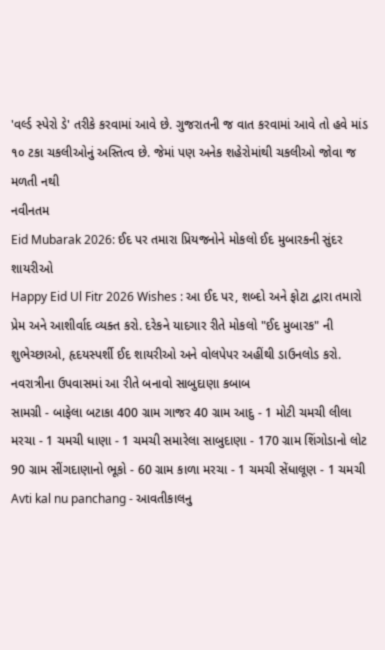'વર્લ્ડ સ્પેરો ડે' તરીકે કરવામાં આવે છે. ગુજરાતની જ વાત કરવામાં આવે તો હવે માંડ ૧૦ ટકા ચકલીઓનું અસ્તિત્વ છે. જેમાં પણ અનેક શહેરોમાંથી ચકલીઓ જોવા જ મળતી નથી
નવીનતમ
Eid Mubarak 2026: ઈદ પર તમારા પ્રિયજનોને મોકલો ઈદ મુબારકની સુંદર શાયરીઓ
Happy Eid Ul Fitr 2026 Wishes : આ ઈદ પર, શબ્દો અને ફોટા દ્વારા તમારો પ્રેમ અને આશીર્વાદ વ્યક્ત કરો. દરેકને યાદગાર રીતે મોકલો "ઈદ મુબારક" ની શુભેચ્છાઓ, હૃદયસ્પર્શી ઈદ શાયરીઓ અને વોલપેપર અહીંથી ડાઉનલોડ કરો.
નવરાત્રીના ઉપવાસમાં આ રીતે બનાવો સાબુદાણા કબાબ
સામગ્રી - બાફેલા બટાકા 400 ગ્રામ ગાજર 40 ગ્રામ આદુ - 1 મોટી ચમચી લીલા મરચા - 1 ચમચી ધાણા - 1 ચમચી સમારેલા સાબુદાણા - 170 ગ્રામ શિંગોડાનો લોટ 90 ગ્રામ સીંગદાણાનો ભૂકો - 60 ગ્રામ કાળા મરચા - 1 ચમચી સેંધાલૂણ - 1 ચમચી
Avti kal nu panchang - આવતીકાલનુ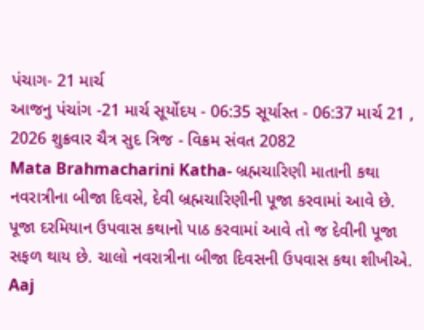પંચાગ- 21 માર્ચ
આજનુ પંચાંગ -21 માર્ચ સૂર્યોદય - 06:35 સૂર્યાસ્ત - 06:37 માર્ચ 21 , 2026 શુક્રવાર ચૈત્ર સુદ ત્રિજ - વિક્રમ સંવત 2082
Mata Brahmacharini Katha- બ્રહ્મચારિણી માતાની કથા
નવરાત્રીના બીજા દિવસે, દેવી બ્રહ્મચારિણીની પૂજા કરવામાં આવે છે. પૂજા દરમિયાન ઉપવાસ કથાનો પાઠ કરવામાં આવે તો જ દેવીની પૂજા સફળ થાય છે. ચાલો નવરાત્રીના બીજા દિવસની ઉપવાસ કથા શીખીએ.
Aaj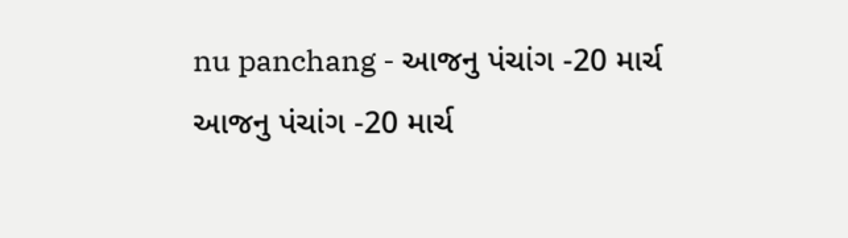nu panchang - આજનુ પંચાંગ -20 માર્ચ
આજનુ પંચાંગ -20 માર્ચ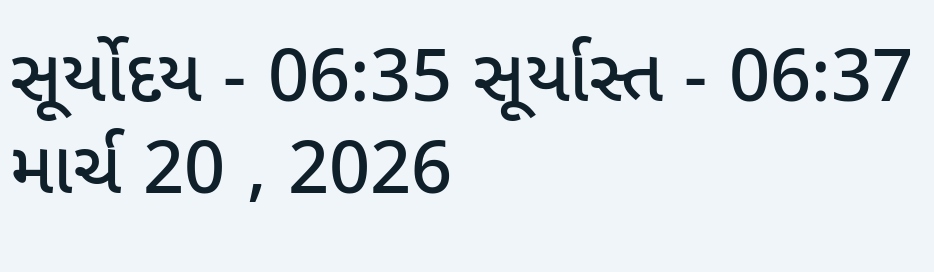સૂર્યોદય - 06:35 સૂર્યાસ્ત - 06:37 માર્ચ 20 , 2026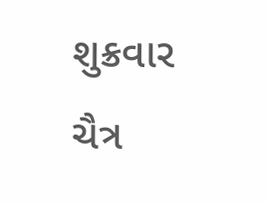શુક્રવાર ચૈત્ર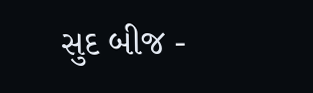સુદ બીજ -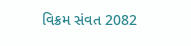વિક્રમ સંવત 2082